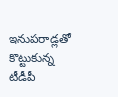ఇనుపరాడ్లతో కొట్టుకున్న టీడీపీ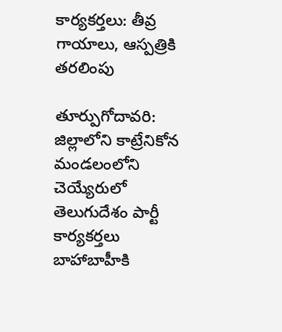కార్యకర్తలు: తీవ్ర గాయాలు, ఆస్పత్రికి తరలింపు

తూర్పుగోదావరి: జిల్లాలోని కాట్రేనికోన మండలంలోని చెయ్యేరులో తెలుగుదేశం పార్టీ కార్యకర్తలు బాహాబాహీకి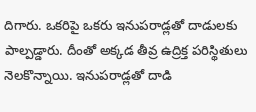దిగారు. ఒకరిపై ఒకరు ఇనుపరాడ్లతో దాడులకు పాల్పడ్డారు. దీంతో అక్కడ తీవ్ర ఉద్రిక్త పరిస్థితులు నెలకొన్నాయి. ఇనుపరాడ్లతో దాడి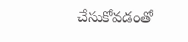చేసుకోవడంతో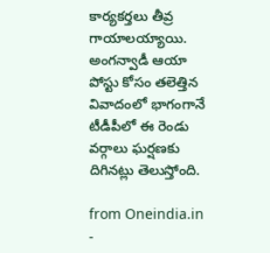కార్యకర్తలు తీవ్ర గాయాలయ్యాయి. అంగన్వాడీ ఆయా పోస్టు కోసం తలెత్తిన వివాదంలో భాగంగానే టీడీపీలో ఈ రెండు వర్గాలు ఘర్షణకు దిగినట్లు తెలుస్తోంది.

from Oneindia.in -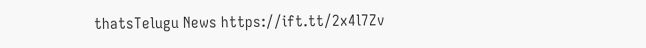thatsTelugu News https://ift.tt/2x4l7Zv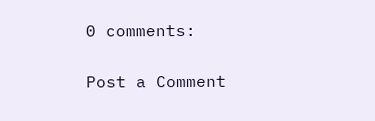0 comments:

Post a Comment